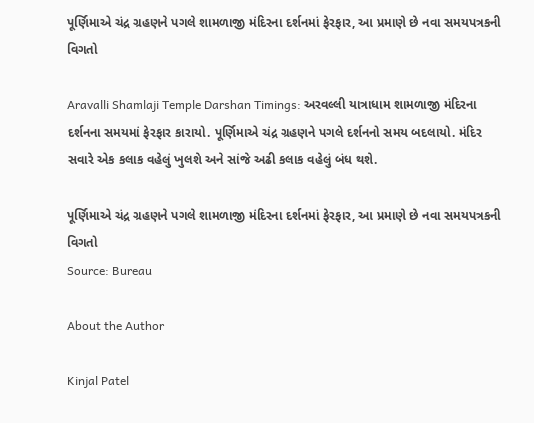પૂર્ણિમાએ ચંદ્ર ગ્રહણને પગલે શામળાજી મંદિરના દર્શનમાં ફેરફાર, આ પ્રમાણે છે નવા સમયપત્રકની વિગતો

Aravalli Shamlaji Temple Darshan Timings: અરવલ્લી યાત્રાધામ શામળાજી મંદિરના દર્શનના સમયમાં ફેરફાર કારાયો. પૂર્ણિમાએ ચંદ્ર ગ્રહણને પગલે દર્શનનો સમય બદલાયો. મંદિર સવારે એક કલાક વહેલું ખુલશે અને સાંજે અઢી કલાક વહેલું બંધ થશે.

પૂર્ણિમાએ ચંદ્ર ગ્રહણને પગલે શામળાજી મંદિરના દર્શનમાં ફેરફાર, આ પ્રમાણે છે નવા સમયપત્રકની વિગતો
Source: Bureau

About the Author

Kinjal Patel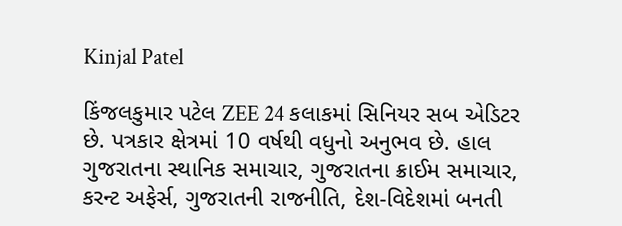Kinjal Patel

કિંજલકુમાર પટેલ ZEE 24 કલાકમાં સિનિયર સબ એડિટર છે. પત્રકાર ક્ષેત્રમાં 10 વર્ષથી વધુનો અનુભવ છે. હાલ ગુજરાતના સ્થાનિક સમાચાર, ગુજરાતના ક્રાઈમ સમાચાર, કરન્ટ અફેર્સ, ગુજરાતની રાજનીતિ, દેશ-વિદેશમાં બનતી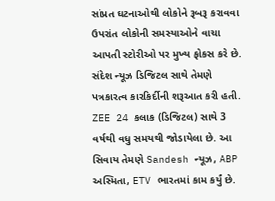સાંપ્રત ઘટનાઓથી લોકોને રૂબરૂ કરાવવા ઉપરાંત લોકોની સમસ્યાઓને વાચા આપતી સ્ટોરીઓ પર મુખ્ય ફોકસ કરે છે. સંદેશ ન્યૂઝ ડિજિટલ સાથે તેમણે પત્રકારત્વ કારકિર્દીની શરૂઆત કરી હતી. ZEE 24 કલાક (ડિજિટલ) સાથે 3 વર્ષથી વધુ સમયથી જોડાયેલા છે. આ સિવાય તેમણે Sandesh ન્યૂઝ, ABP અસ્મિતા, ETV ભારતમાં કામ કર્યું છે.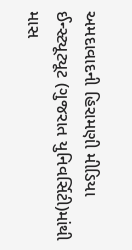અમદાવાદની હિરામણી મીડિયા ઈન્સ્ટ્યૂટ્યૂટ (ગુજરાત યુનિવર્સિટી)માંથી માસ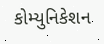કોમ્યુનિકેશન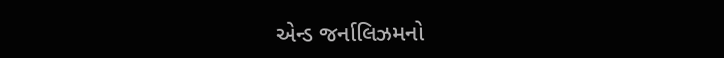એન્ડ જર્નાલિઝમનો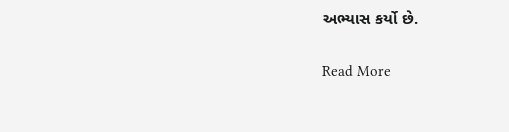અભ્યાસ કર્યો છે.

Read More